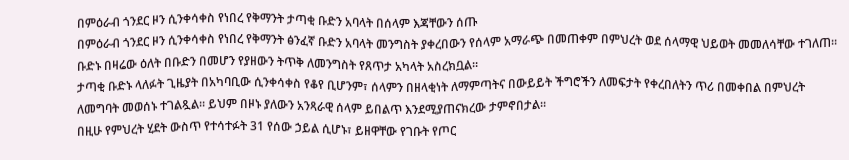በምዕራብ ጎንደር ዞን ሲንቀሳቀስ የነበረ የቅማንት ታጣቂ ቡድን አባላት በሰላም እጃቸውን ሰጡ
በምዕራብ ጎንደር ዞን ሲንቀሳቀስ የነበረ የቅማንት ፅንፈኛ ቡድን አባላት መንግስት ያቀረበውን የሰላም አማራጭ በመጠቀም በምህረት ወደ ሰላማዊ ህይወት መመለሳቸው ተገለጠ።
ቡድኑ በዛሬው ዕለት በቡድን በመሆን የያዘውን ትጥቅ ለመንግስት የጸጥታ አካላት አስረክቧል።
ታጣቂ ቡድኑ ላለፉት ጊዜያት በአካባቢው ሲንቀሳቀስ የቆየ ቢሆንም፣ ሰላምን በዘላቂነት ለማምጣትና በውይይት ችግሮችን ለመፍታት የቀረበለትን ጥሪ በመቀበል በምህረት ለመግባት መወሰኑ ተገልጿል። ይህም በዞኑ ያለውን አንጻራዊ ሰላም ይበልጥ እንደሚያጠናክረው ታምኖበታል።
በዚሁ የምህረት ሂደት ውስጥ የተሳተፉት 31 የሰው ኃይል ሲሆኑ፣ ይዘዋቸው የገቡት የጦር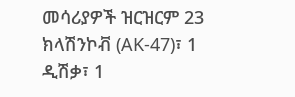መሳሪያዎች ዝርዝርም 23 ክላሽንኮቭ (AK-47)፣ 1 ዲሽቃ፣ 1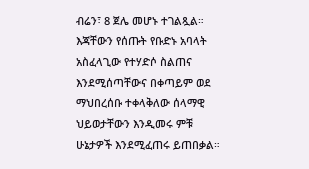ብሬን፣ 8 ጀሌ መሆኑ ተገልጿል።
እጃቸውን የሰጡት የቡድኑ አባላት አስፈላጊው የተሃድሶ ስልጠና እንደሚሰጣቸውና በቀጣይም ወደ ማህበረሰቡ ተቀላቅለው ሰላማዊ ህይወታቸውን እንዲመሩ ምቹ ሁኔታዎች እንደሚፈጠሩ ይጠበቃል።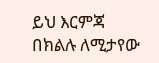ይህ እርምጃ በክልሉ ለሚታየው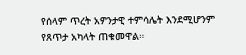የሰላም ጥረት አዎንታዊ ተምሳሌት እንደሚሆንም የጸጥታ አካላት ጠቁመዋል።